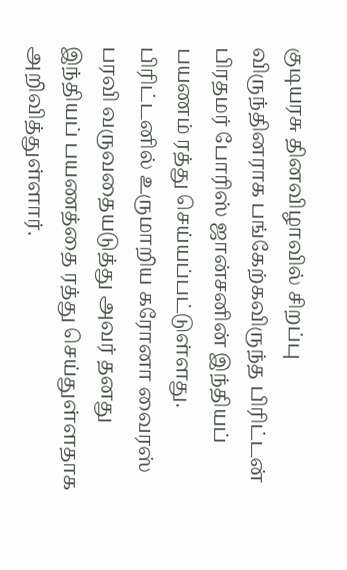குடியரசு தினவிழாவில் சிறப்பு விருந்தினராக பங்கேற்கவிருந்த பிரிட்டன் பிரதமர் போரிஸ் ஜான்சனின் இந்தியப் பயணம் ரத்து செய்யப்பட்டுள்ளது.
பிரிட்டனில் உருமாறிய கரோனா வைரஸ் பரவி வருவதையடுத்து அவர் தனது இந்தியப் பயணத்தை ரத்து செய்துள்ளதாக அறிவித்துள்ளார்.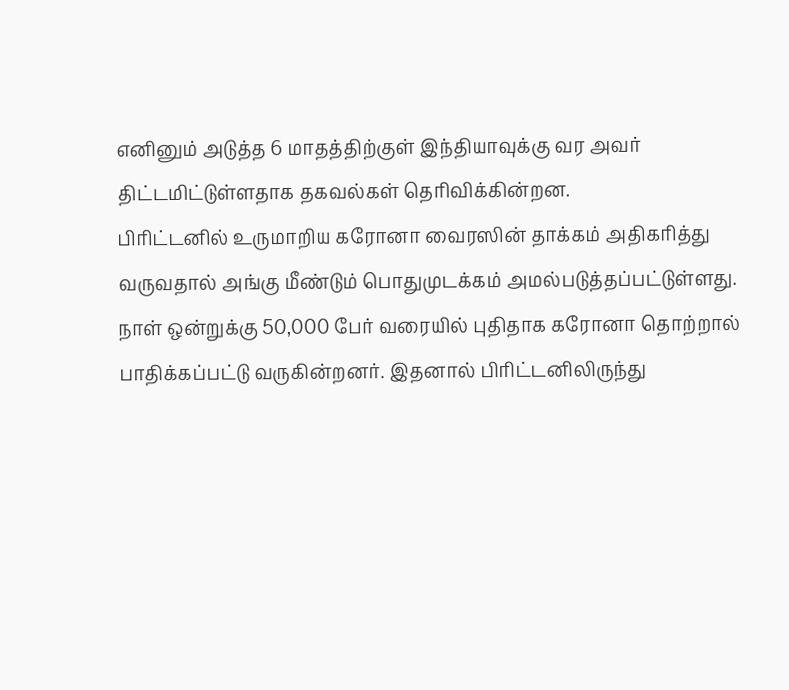எனினும் அடுத்த 6 மாதத்திற்குள் இந்தியாவுக்கு வர அவர் திட்டமிட்டுள்ளதாக தகவல்கள் தெரிவிக்கின்றன.
பிரிட்டனில் உருமாறிய கரோனா வைரஸின் தாக்கம் அதிகரித்து வருவதால் அங்கு மீண்டும் பொதுமுடக்கம் அமல்படுத்தப்பட்டுள்ளது. நாள் ஒன்றுக்கு 50,000 பேர் வரையில் புதிதாக கரோனா தொற்றால் பாதிக்கப்பட்டு வருகின்றனர். இதனால் பிரிட்டனிலிருந்து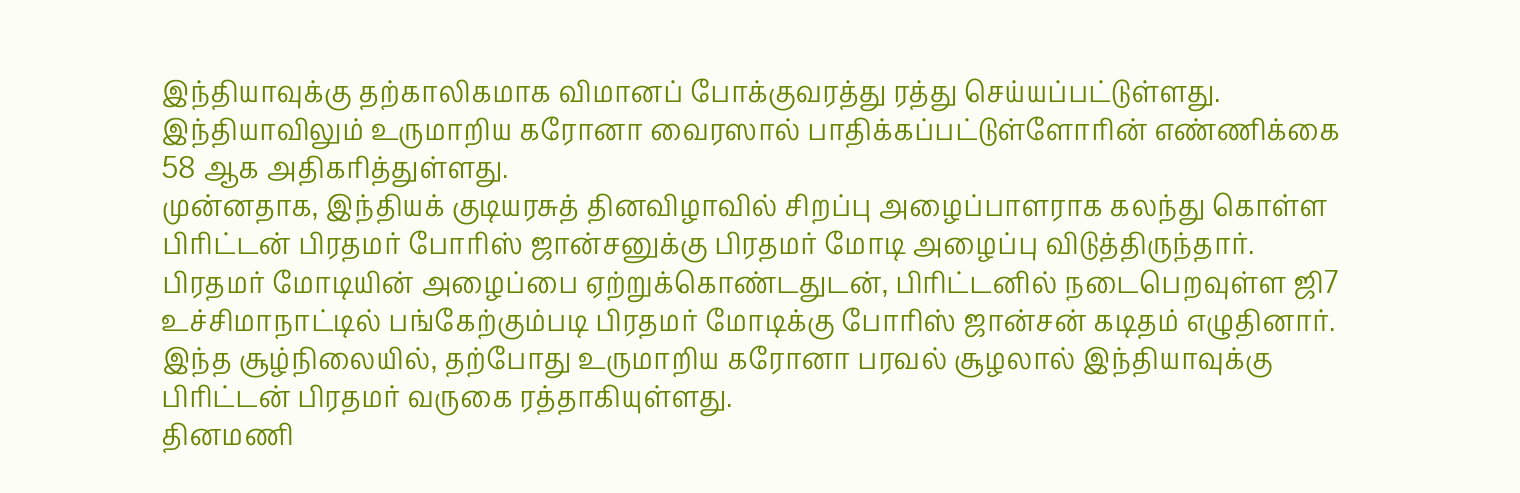இந்தியாவுக்கு தற்காலிகமாக விமானப் போக்குவரத்து ரத்து செய்யப்பட்டுள்ளது. இந்தியாவிலும் உருமாறிய கரோனா வைரஸால் பாதிக்கப்பட்டுள்ளோரின் எண்ணிக்கை 58 ஆக அதிகரித்துள்ளது.
முன்னதாக, இந்தியக் குடியரசுத் தினவிழாவில் சிறப்பு அழைப்பாளராக கலந்து கொள்ள பிரிட்டன் பிரதமர் போரிஸ் ஜான்சனுக்கு பிரதமர் மோடி அழைப்பு விடுத்திருந்தார். பிரதமர் மோடியின் அழைப்பை ஏற்றுக்கொண்டதுடன், பிரிட்டனில் நடைபெறவுள்ள ஜி7 உச்சிமாநாட்டில் பங்கேற்கும்படி பிரதமர் மோடிக்கு போரிஸ் ஜான்சன் கடிதம் எழுதினார். இந்த சூழ்நிலையில், தற்போது உருமாறிய கரோனா பரவல் சூழலால் இந்தியாவுக்கு பிரிட்டன் பிரதமர் வருகை ரத்தாகியுள்ளது.
தினமணி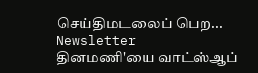செய்திமடலைப் பெற... Newsletter
தினமணி'யை வாட்ஸ்ஆப்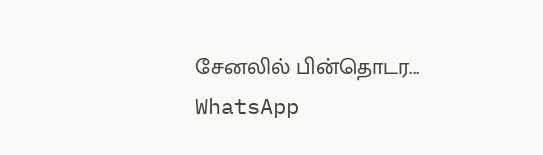சேனலில் பின்தொடர... WhatsApp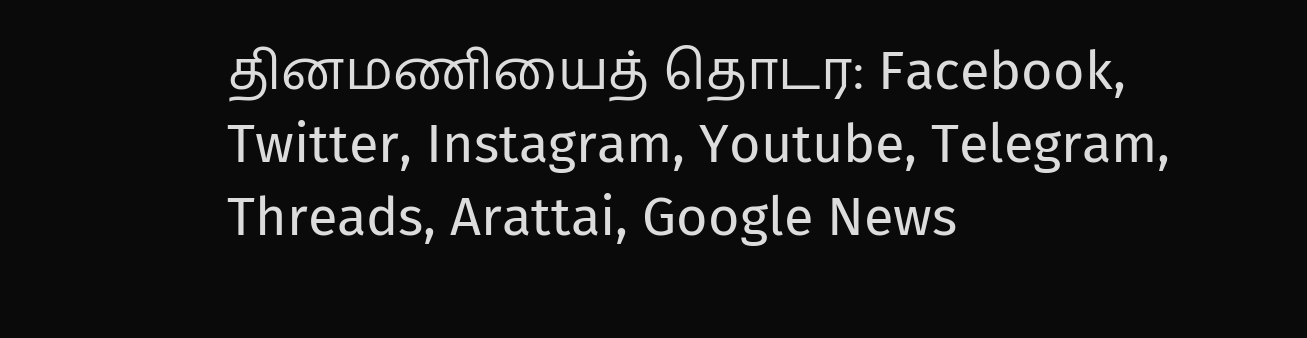தினமணியைத் தொடர: Facebook, Twitter, Instagram, Youtube, Telegram, Threads, Arattai, Google News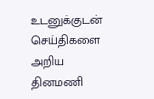உடனுக்குடன் செய்திகளை அறிய தினமணி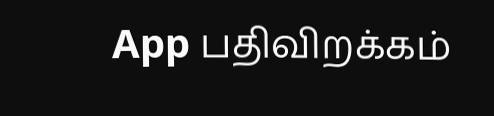App பதிவிறக்கம்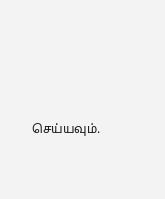செய்யவும்.